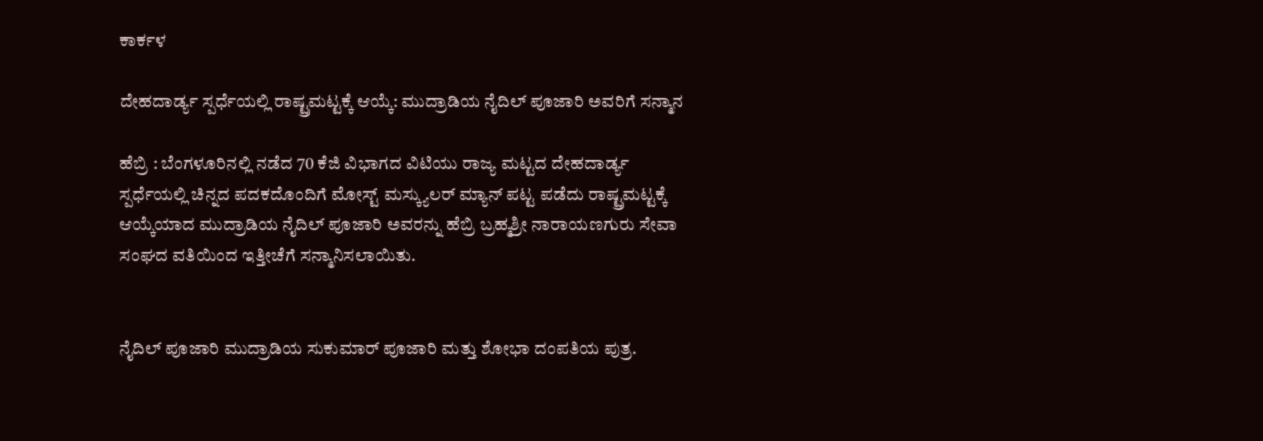ಕಾರ್ಕಳ

ದೇಹದಾರ್ಡ್ಯ ಸ್ಪರ್ಧೆಯಲ್ಲಿ ರಾಷ್ಟ್ರಮಟ್ಟಕ್ಕೆ ಆಯ್ಕೆ: ಮುದ್ರಾಡಿಯ ನೈದಿಲ್ ಪೂಜಾರಿ ಅವರಿಗೆ ಸನ್ಮಾನ

ಹೆಬ್ರಿ : ಬೆಂಗಳೂರಿನಲ್ಲಿ ನಡೆದ 70 ಕೆಜಿ ವಿಭಾಗದ ವಿಟಿಯು ರಾಜ್ಯ ಮಟ್ಟದ ದೇಹದಾರ್ಡ್ಯ ಸ್ಪರ್ಧೆಯಲ್ಲಿ ಚಿನ್ನದ ಪದಕದೊಂದಿಗೆ ಮೋಸ್ಟ್ ಮಸ್ಕ್ಯುಲರ್ ಮ್ಯಾನ್ ಪಟ್ಟ ಪಡೆದು ರಾಷ್ಟ್ರಮಟ್ಟಕ್ಕೆ ಆಯ್ಕೆಯಾದ ಮುದ್ರಾಡಿಯ ನೈದಿಲ್ ಪೂಜಾರಿ ಅವರನ್ನು ಹೆಬ್ರಿ ಬ್ರಹ್ಮಶ್ರೀ ನಾರಾಯಣಗುರು ಸೇವಾ ಸಂಘದ ವತಿಯಿಂದ ಇತ್ತೀಚೆಗೆ ಸನ್ಮಾನಿಸಲಾಯಿತು.


ನೈದಿಲ್ ಪೂಜಾರಿ ಮುದ್ರಾಡಿಯ ಸುಕುಮಾರ್ ಪೂಜಾರಿ ಮತ್ತು ಶೋಭಾ ದಂಪತಿಯ ಪುತ್ರ.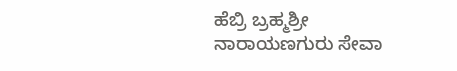ಹೆಬ್ರಿ ಬ್ರಹ್ಮಶ್ರೀ ನಾರಾಯಣಗುರು ಸೇವಾ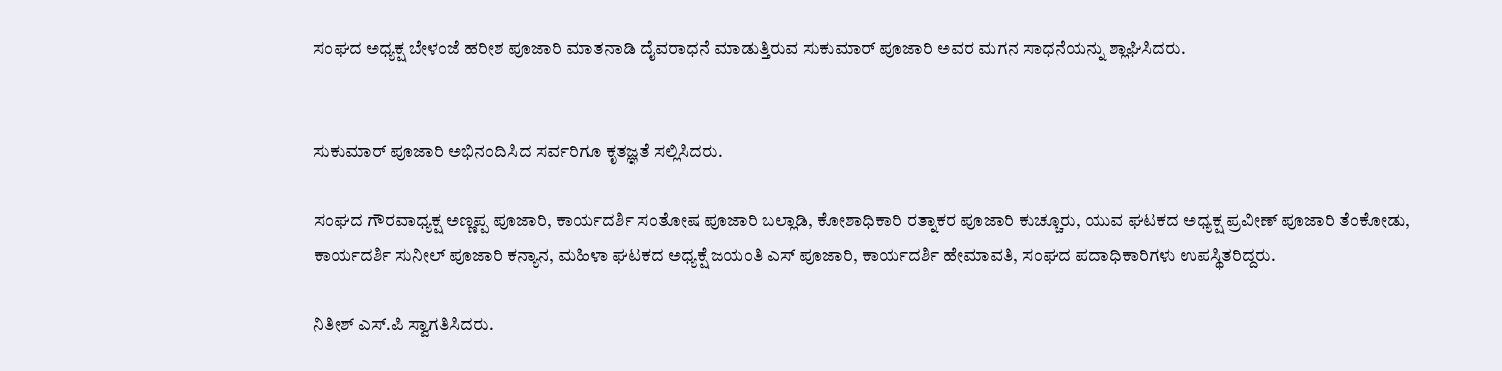ಸಂಘದ ಅಧ್ಯಕ್ಷ ಬೇಳಂಜೆ ಹರೀಶ ಪೂಜಾರಿ ಮಾತನಾಡಿ ದೈವರಾಧನೆ ಮಾಡುತ್ತಿರುವ ಸುಕುಮಾರ್ ಪೂಜಾರಿ ಅವರ ಮಗನ ಸಾಧನೆಯನ್ನು ಶ್ಲಾಘಿಸಿದರು.


ಸುಕುಮಾರ್ ಪೂಜಾರಿ ಅಭಿನಂದಿಸಿದ ಸರ್ವರಿಗೂ ಕೃತಜ್ಞತೆ ಸಲ್ಲಿಸಿದರು.

ಸಂಘದ ಗೌರವಾಧ್ಯಕ್ಷ ಅಣ್ಣಪ್ಪ ಪೂಜಾರಿ, ಕಾರ್ಯದರ್ಶಿ ಸಂತೋಷ ಪೂಜಾರಿ ಬಲ್ಲಾಡಿ, ಕೋಶಾಧಿಕಾರಿ ರತ್ನಾಕರ ಪೂಜಾರಿ ಕುಚ್ಚೂರು, ಯುವ ಘಟಕದ ಅಧ್ಯಕ್ಷ ಪ್ರವೀಣ್ ಪೂಜಾರಿ ತೆಂಕೋಡು, ಕಾರ್ಯದರ್ಶಿ ಸುನೀಲ್ ಪೂಜಾರಿ ಕನ್ಯಾನ, ಮಹಿಳಾ ಘಟಕದ ಅಧ್ಯಕ್ಷೆ ಜಯಂತಿ ಎಸ್ ಪೂಜಾರಿ, ಕಾರ್ಯದರ್ಶಿ ಹೇಮಾವತಿ, ಸಂಘದ ಪದಾಧಿಕಾರಿಗಳು ಉಪಸ್ಥಿತರಿದ್ದರು.

ನಿತೀಶ್ ಎಸ್.ಪಿ ಸ್ವಾಗತಿಸಿದರು.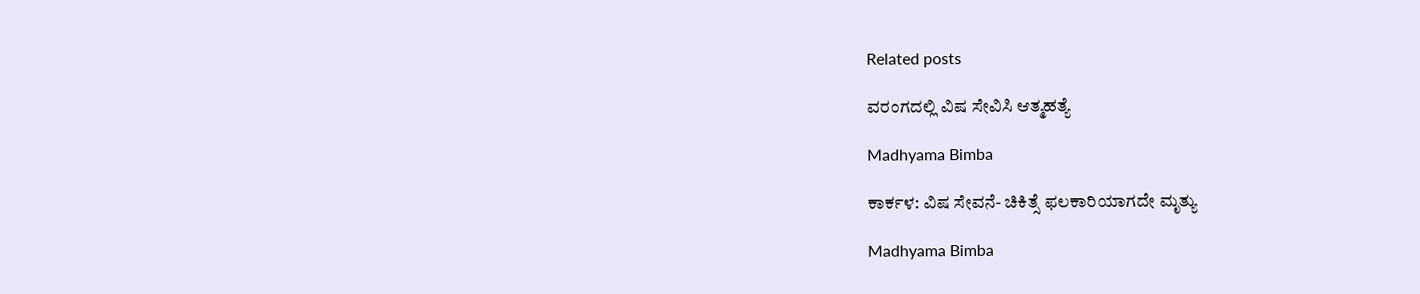Related posts

ವರಂಗದಲ್ಲಿ ವಿಷ ಸೇವಿಸಿ ಆತ್ಮಹತ್ಯೆ

Madhyama Bimba

ಕಾರ್ಕಳ: ವಿಷ ಸೇವನೆ- ಚಿಕಿತ್ಸೆ ಫಲಕಾರಿಯಾಗದೇ ಮೃತ್ಯು

Madhyama Bimba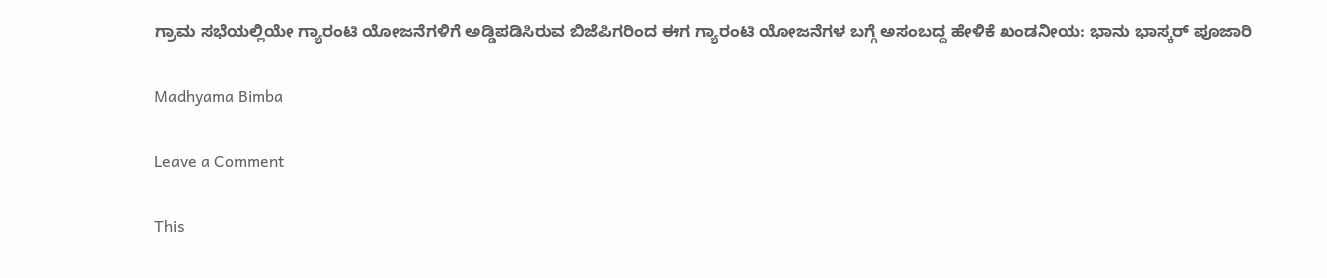ಗ್ರಾಮ ಸಭೆಯಲ್ಲಿಯೇ ಗ್ಯಾರಂಟಿ ಯೋಜನೆಗಳಿಗೆ ಅಡ್ಡಿಪಡಿಸಿರುವ ಬಿಜೆಪಿಗರಿಂದ ಈಗ ಗ್ಯಾರಂಟಿ ಯೋಜನೆಗಳ ಬಗ್ಗೆ ಅಸಂಬದ್ದ ಹೇಳಿಕೆ ಖಂಡನೀಯ: ಭಾನು ಭಾಸ್ಕರ್ ಪೂಜಾರಿ

Madhyama Bimba

Leave a Comment

This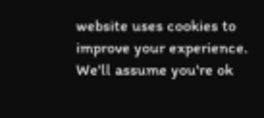website uses cookies to improve your experience. We'll assume you're ok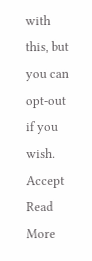with this, but you can opt-out if you wish. Accept Read More